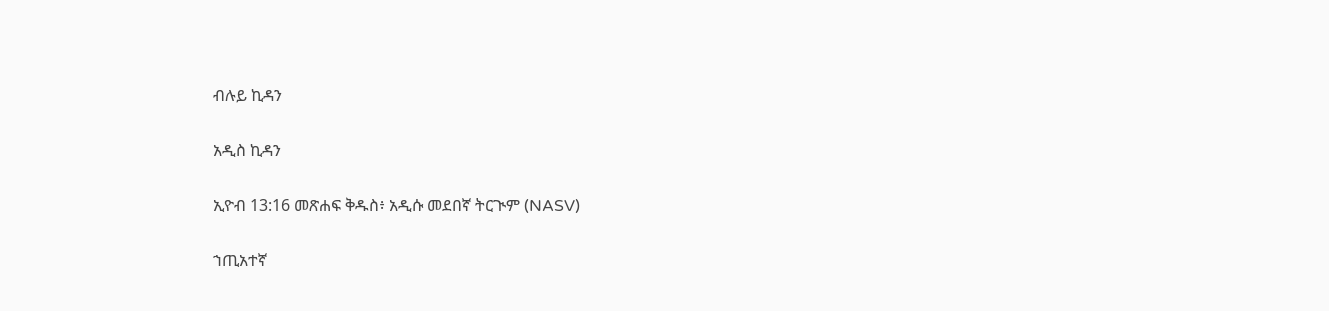ብሉይ ኪዳን

አዲስ ኪዳን

ኢዮብ 13:16 መጽሐፍ ቅዱስ፥ አዲሱ መደበኛ ትርጒም (NASV)

ኀጢአተኛ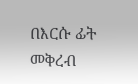በእርሱ ፊት መቅረብ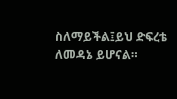ስለማይችል፤ይህ ድፍረቴ ለመዳኔ ይሆናል።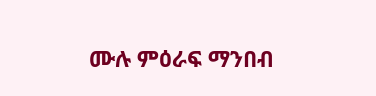ሙሉ ምዕራፍ ማንበብ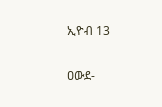ኢዮብ 13

ዐውደ-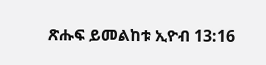ጽሑፍ ይመልከቱ ኢዮብ 13:16